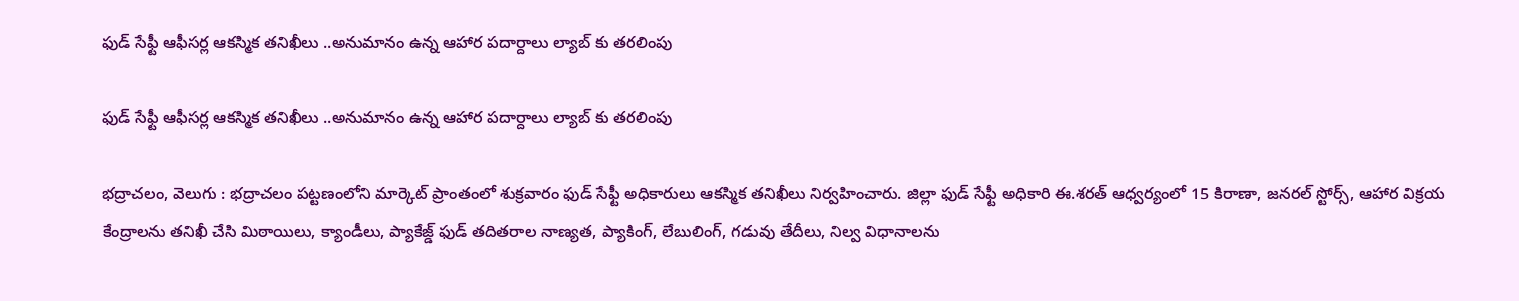ఫుడ్ సేఫ్టీ ఆఫీసర్ల ఆకస్మిక తనిఖీలు ..అనుమానం ఉన్న ఆహార పదార్దాలు ల్యాబ్ కు తరలింపు

ఫుడ్ సేఫ్టీ ఆఫీసర్ల ఆకస్మిక తనిఖీలు ..అనుమానం ఉన్న ఆహార పదార్దాలు ల్యాబ్ కు తరలింపు

భద్రాచలం, వెలుగు : భద్రాచలం పట్టణంలోని మార్కెట్‌‌ ప్రాంతంలో శుక్రవారం ఫుడ్‌‌ సేఫ్టీ అధికారులు ఆకస్మిక తనిఖీలు నిర్వహించారు. జిల్లా ఫుడ్‌‌ సేఫ్టీ అధికారి ఈ.శరత్‌‌ ఆధ్వర్యంలో 15 కిరాణా, జనరల్‌‌ స్టోర్స్‌‌, ఆహార విక్రయ కేంద్రాలను తనిఖీ చేసి మిఠాయిలు, క్యాండీలు, ప్యాకేజ్డ్‌‌ ఫుడ్‌‌ తదితరాల నాణ్యత, ప్యాకింగ్‌‌, లేబులింగ్‌‌, గడువు తేదీలు, నిల్వ విధానాలను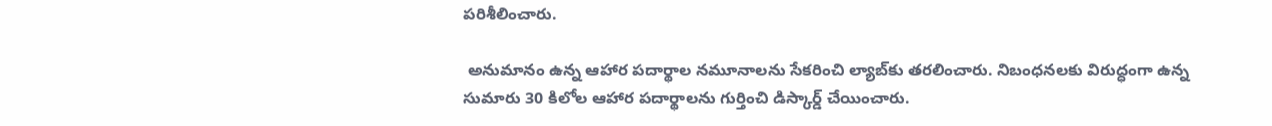పరిశీలించారు.

 అనుమానం ఉన్న ఆహార పదార్థాల నమూనాలను సేకరించి ల్యాబ్‌‌కు తరలించారు. నిబంధనలకు విరుద్ధంగా ఉన్న సుమారు 30 కిలోల ఆహార పదార్థాలను గుర్తించి డిస్కార్డ్‌‌ చేయించారు.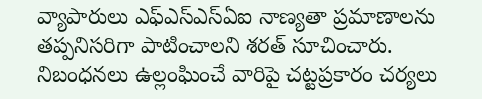వ్యాపారులు ఎఫ్‌‌ఎస్‌‌ఎస్‌‌ఏఐ నాణ్యతా ప్రమాణాలను తప్పనిసరిగా పాటించాలని శరత్‌‌ సూచించారు. నిబంధనలు ఉల్లంఘించే వారిపై చట్టప్రకారం చర్యలు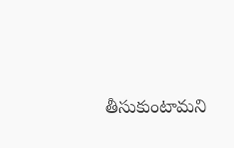తీసుకుంటామని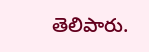తెలిపారు.